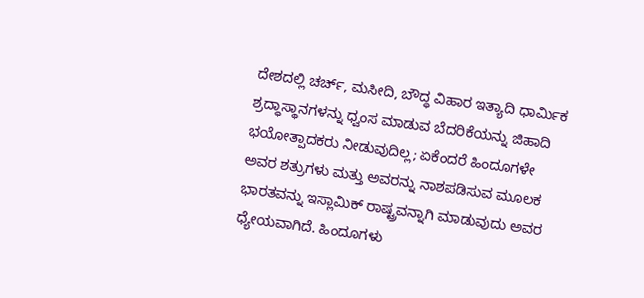ದೇಶದಲ್ಲಿ ಚರ್ಚ್, ಮಸೀದಿ, ಬೌದ್ಧ ವಿಹಾರ ಇತ್ಯಾದಿ ಧಾರ್ಮಿಕ ಶ್ರದ್ಧಾಸ್ಥಾನಗಳನ್ನು ಧ್ವಂಸ ಮಾಡುವ ಬೆದರಿಕೆಯನ್ನು ಜಿಹಾದಿ ಭಯೋತ್ಪಾದಕರು ನೀಡುವುದಿಲ್ಲ; ಏಕೆಂದರೆ ಹಿಂದೂಗಳೇ ಅವರ ಶತ್ರುಗಳು ಮತ್ತು ಅವರನ್ನು ನಾಶಪಡಿಸುವ ಮೂಲಕ ಭಾರತವನ್ನು ಇಸ್ಲಾಮಿಕ್ ರಾಷ್ಟ್ರವನ್ನಾಗಿ ಮಾಡುವುದು ಅವರ ಧ್ಯೇಯವಾಗಿದೆ. ಹಿಂದೂಗಳು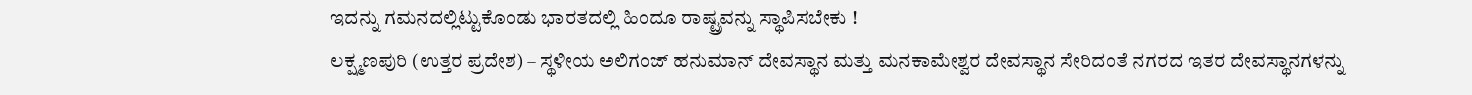ಇದನ್ನು ಗಮನದಲ್ಲಿಟ್ಟುಕೊಂಡು ಭಾರತದಲ್ಲಿ ಹಿಂದೂ ರಾಷ್ಟ್ರವನ್ನು ಸ್ಥಾಪಿಸಬೇಕು !
ಲಕ್ಷ್ಮಣಪುರಿ (ಉತ್ತರ ಪ್ರದೇಶ) – ಸ್ಥಳೀಯ ಅಲಿಗಂಜ್ ಹನುಮಾನ್ ದೇವಸ್ಥಾನ ಮತ್ತು ಮನಕಾಮೇಶ್ವರ ದೇವಸ್ಥಾನ ಸೇರಿದಂತೆ ನಗರದ ಇತರ ದೇವಸ್ಥಾನಗಳನ್ನು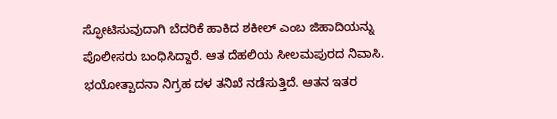ಸ್ಫೋಟಿಸುವುದಾಗಿ ಬೆದರಿಕೆ ಹಾಕಿದ ಶಕೀಲ್ ಎಂಬ ಜಿಹಾದಿಯನ್ನು ಪೊಲೀಸರು ಬಂಧಿಸಿದ್ದಾರೆ. ಆತ ದೆಹಲಿಯ ಸೀಲಮಪುರದ ನಿವಾಸಿ. ಭಯೋತ್ಪಾದನಾ ನಿಗ್ರಹ ದಳ ತನಿಖೆ ನಡೆಸುತ್ತಿದೆ. ಆತನ ಇತರ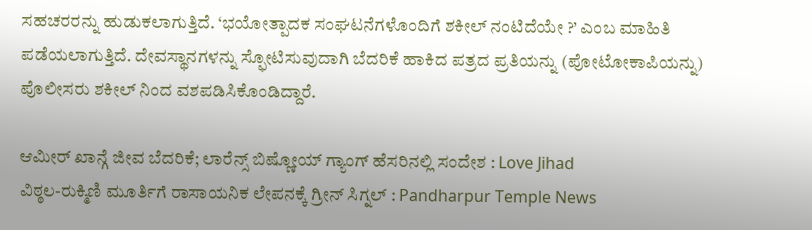ಸಹಚರರನ್ನು ಹುಡುಕಲಾಗುತ್ತಿದೆ. ‘ಭಯೋತ್ಪಾದಕ ಸಂಘಟನೆಗಳೊಂದಿಗೆ ಶಕೀಲ್ ನಂಟಿದೆಯೇ ?’ ಎಂಬ ಮಾಹಿತಿ ಪಡೆಯಲಾಗುತ್ತಿದೆ. ದೇವಸ್ಥಾನಗಳನ್ನು ಸ್ಫೋಟಿಸುವುದಾಗಿ ಬೆದರಿಕೆ ಹಾಕಿದ ಪತ್ರದ ಪ್ರತಿಯನ್ನು (ಪೋಟೋಕಾಪಿಯನ್ನು) ಪೊಲೀಸರು ಶಕೀಲ್ ನಿಂದ ವಶಪಡಿಸಿಕೊಂಡಿದ್ದಾರೆ.

ಆಮೀರ್ ಖಾನ್ಗೆ ಜೀವ ಬೆದರಿಕೆ; ಲಾರೆನ್ಸ್ ಬಿಷ್ಣೋಯ್ ಗ್ಯಾಂಗ್ ಹೆಸರಿನಲ್ಲಿ ಸಂದೇಶ : Love Jihad
ವಿಠ್ಠಲ-ರುಕ್ಮಿಣಿ ಮೂರ್ತಿಗೆ ರಾಸಾಯನಿಕ ಲೇಪನಕ್ಕೆ ಗ್ರೀನ್ ಸಿಗ್ನಲ್ : Pandharpur Temple News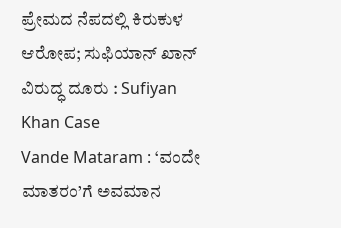ಪ್ರೇಮದ ನೆಪದಲ್ಲಿ ಕಿರುಕುಳ ಆರೋಪ; ಸುಫಿಯಾನ್ ಖಾನ್ ವಿರುದ್ಧ ದೂರು : Sufiyan Khan Case
Vande Mataram : ‘ವಂದೇ ಮಾತರಂ’ಗೆ ಅವಮಾನ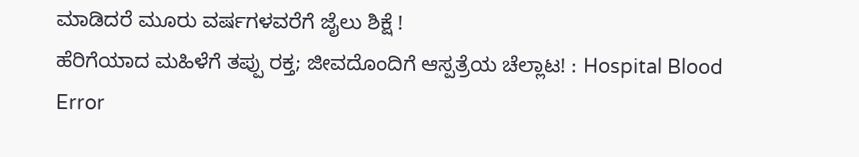ಮಾಡಿದರೆ ಮೂರು ವರ್ಷಗಳವರೆಗೆ ಜೈಲು ಶಿಕ್ಷೆ !
ಹೆರಿಗೆಯಾದ ಮಹಿಳೆಗೆ ತಪ್ಪು ರಕ್ತ; ಜೀವದೊಂದಿಗೆ ಆಸ್ಪತ್ರೆಯ ಚೆಲ್ಲಾಟ! : Hospital Blood Error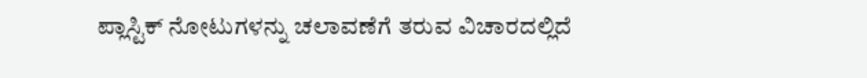ಪ್ಲಾಸ್ಟಿಕ್ ನೋಟುಗಳನ್ನು ಚಲಾವಣೆಗೆ ತರುವ ವಿಚಾರದಲ್ಲಿದೆ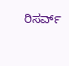ರಿಸರ್ವ್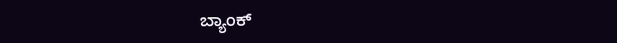ಬ್ಯಾಂಕ್